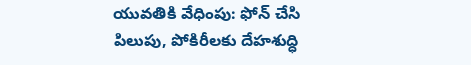యువతికి వేధింపు: ఫోన్ చేసి పిలుపు, పోకిరీలకు దేహశుద్ధి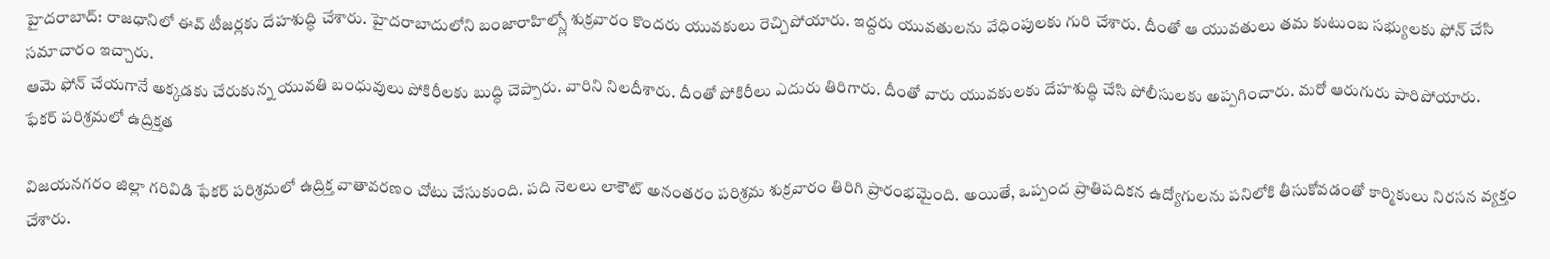హైదరాబాద్: రాజధానిలో ఈవ్ టీజర్లకు దేహశుద్ధి చేశారు. హైదరాబాదులోని బంజారాహిల్స్లో శుక్రవారం కొందరు యువకులు రెచ్చిపోయారు. ఇద్దరు యువతులను వేధింపులకు గురి చేశారు. దీంతో ఆ యువతులు తమ కుటుంబ సభ్యులకు ఫోన్ చేసి సమాచారం ఇచ్చారు.
ఆమె ఫోన్ చేయగానే అక్కడకు చేరుకున్న యువతి బంధువులు పోకిరీలకు బుద్ధి చెప్పారు. వారిని నిలదీశారు. దీంతో పోకిరీలు ఎదురు తిరిగారు. దీంతో వారు యువకులకు దేహశుద్ధి చేసి పోలీసులకు అప్పగించారు. మరో ఆరుగురు పారిపోయారు.
ఫేకర్ పరిశ్రమలో ఉద్రిక్తత

విజయనగరం జిల్లా గరివిడి ఫేకర్ పరిశ్రమలో ఉద్రిక్త వాతావరణం చోటు చేసుకుంది. పది నెలలు లాకౌట్ అనంతరం పరిశ్రమ శుక్రవారం తిరిగి ప్రారంభమైంది. అయితే, ఒప్పంద ప్రాతిపదికన ఉద్యోగులను పనిలోకి తీసుకోవడంతో కార్మికులు నిరసన వ్యక్తం చేశారు.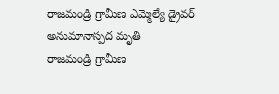రాజమండ్రి గ్రామీణ ఎమ్మెల్యే డ్రైవర్ అనుమానాస్పద మృతి
రాజమండ్రి గ్రామీణ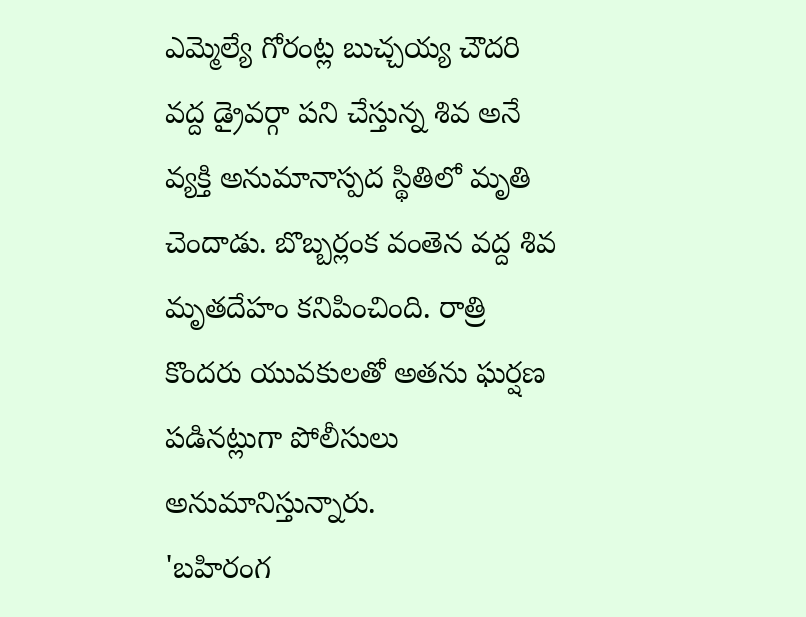ఎమ్మెల్యే గోరంట్ల బుచ్చయ్య చౌదరి వద్ద డ్రైవర్గా పని చేస్తున్న శివ అనే వ్యక్తి అనుమానాస్పద స్థితిలో మృతి చెందాడు. బొబ్బర్లంక వంతెన వద్ద శివ మృతదేహం కనిపించింది. రాత్రి కొందరు యువకులతో అతను ఘర్షణ పడినట్లుగా పోలీసులు అనుమానిస్తున్నారు.
'బహిరంగ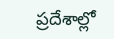ప్రదేశాల్లో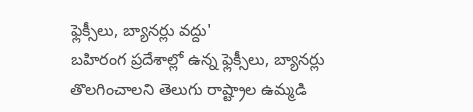ఫ్లెక్సీలు, బ్యానర్లు వద్దు'
బహిరంగ ప్రదేశాల్లో ఉన్న ఫ్లెక్సీలు, బ్యానర్లు తొలగించాలని తెలుగు రాష్ట్రాల ఉమ్మడి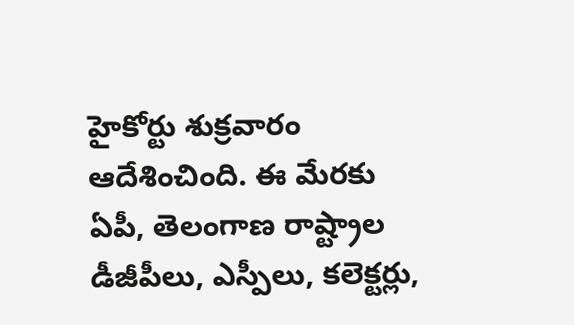హైకోర్టు శుక్రవారం ఆదేశించింది. ఈ మేరకు ఏపీ, తెలంగాణ రాష్ట్రాల డీజీపీలు, ఎస్పీలు, కలెక్టర్లు,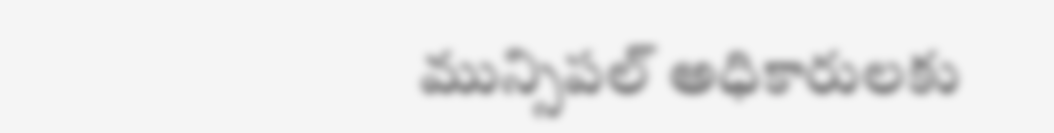మున్సిపల్ అధికారులకు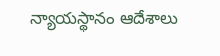న్యాయస్థానం ఆదేశాలు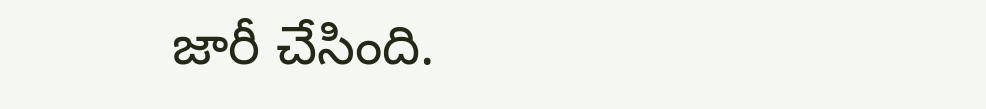జారీ చేసింది.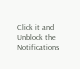Click it and Unblock the Notifications